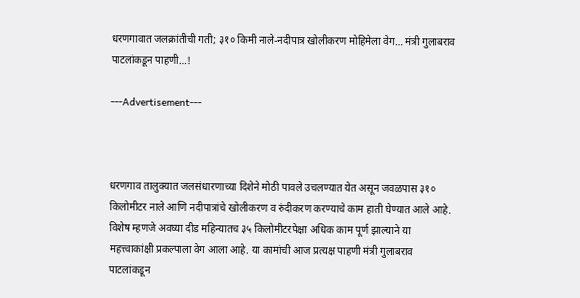धरणगावात जलक्रांतीची गती; ३१० किमी नाले-नदीपात्र खोलीकरण मोहिमेला वेग… मंत्री गुलाबराव पाटलांकडून पाहणी…!

---Advertisement---



धरणगाव तालुक्यात जलसंधारणाच्या दिशेने मोठी पावले उचलण्यात येत असून जवळपास ३१० किलोमीटर नाले आणि नदीपात्रांचे खोलीकरण व रुंदीकरण करण्याचे काम हाती घेण्यात आले आहे. विशेष म्हणजे अवघ्या दीड महिन्यातच ३५ किलोमीटरपेक्षा अधिक काम पूर्ण झाल्याने या महत्त्वाकांक्षी प्रकल्पाला वेग आला आहे. या कामांची आज प्रत्यक्ष पाहणी मंत्री गुलाबराव पाटलांकडून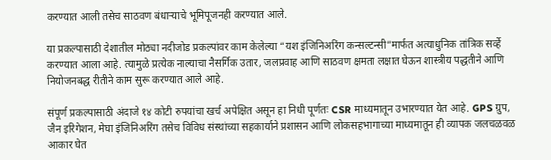करण्यात आली तसेच साठवण बंधाऱ्याचे भूमिपूजनही करण्यात आले.

या प्रकल्पासाठी देशातील मोठ्या नदीजोड प्रकल्पांवर काम केलेल्या “यश इंजिनिअरिंग कन्सल्टन्सी”मार्फत अत्याधुनिक तांत्रिक सर्व्हे करण्यात आला आहे. त्यामुळे प्रत्येक नाल्याचा नैसर्गिक उतार, जलप्रवाह आणि साठवण क्षमता लक्षात घेऊन शास्त्रीय पद्धतीने आणि नियोजनबद्ध रीतीने काम सुरू करण्यात आले आहे.

संपूर्ण प्रकल्पासाठी अंदाजे १४ कोटी रुपयांचा खर्च अपेक्षित असून हा निधी पूर्णतः CSR माध्यमातून उभारण्यात येत आहे. GPS ग्रुप, जैन इरिगेशन, मेघा इंजिनिअरिंग तसेच विविध संस्थांच्या सहकार्याने प्रशासन आणि लोकसहभागाच्या माध्यमातून ही व्यापक जलचळवळ आकार घेत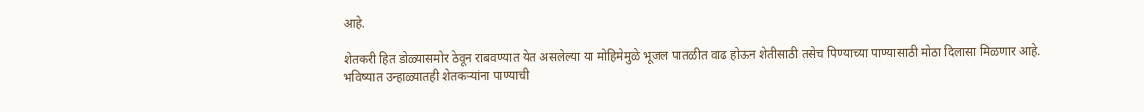आहे.

शेतकरी हित डोळ्यासमोर ठेवून राबवण्यात येत असलेल्या या मोहिमेमुळे भूजल पातळीत वाढ होऊन शेतीसाठी तसेच पिण्याच्या पाण्यासाठी मोठा दिलासा मिळणार आहे. भविष्यात उन्हाळ्यातही शेतकऱ्यांना पाण्याची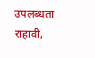उपलब्धता राहावी,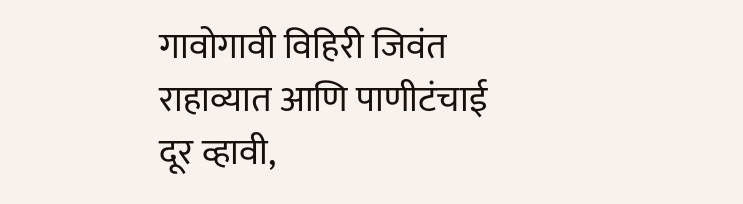गावोगावी विहिरी जिवंत राहाव्यात आणि पाणीटंचाई दूर व्हावी,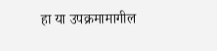हा या उपक्रमामागील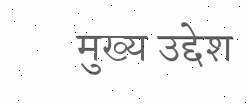मुख्य उद्देश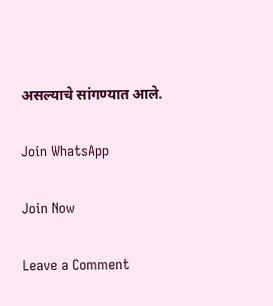असल्याचे सांगण्यात आले.

Join WhatsApp

Join Now

Leave a Comment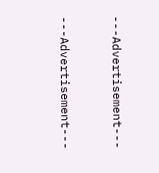---Advertisement---



---Advertisement---